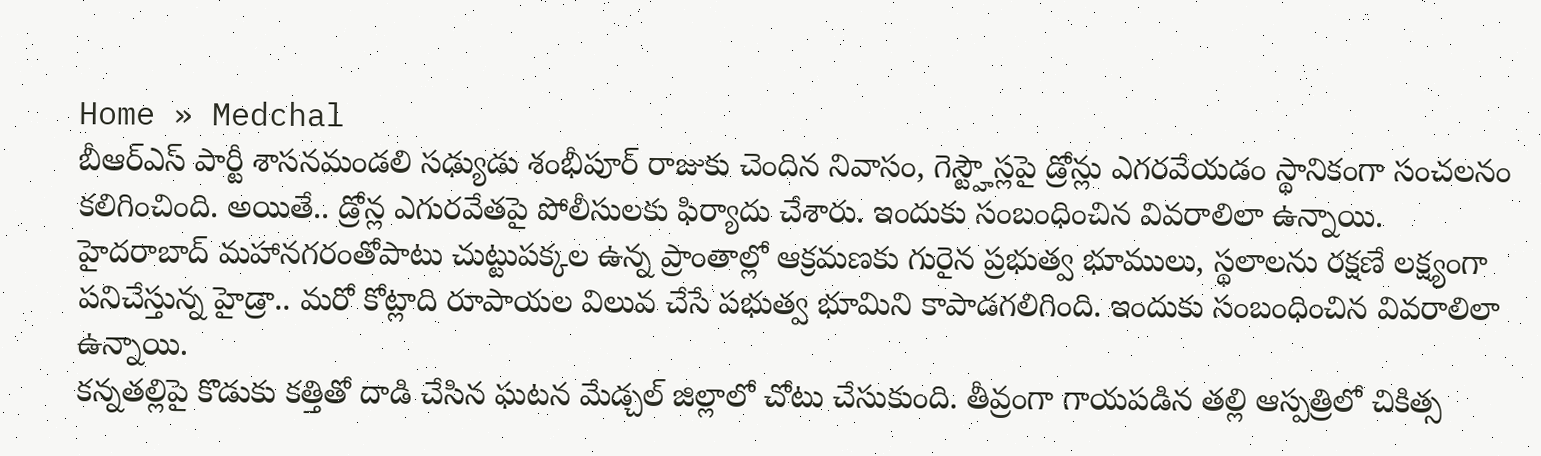Home » Medchal
బీఆర్ఎస్ పార్టీ శాసనమండలి సఢ్యుడు శంభీపూర్ రాజుకు చెందిన నివాసం, గెస్ట్హౌస్లపై డ్రోన్లు ఎగరవేయడం స్థానికంగా సంచలనం కలిగించింది. అయితే.. డ్రోన్ల ఎగురవేతపై పోలీసులకు ఫిర్యాదు చేశారు. ఇందుకు సంబంధించిన వివరాలిలా ఉన్నాయి.
హైదరాబాద్ మహానగరంతోపాటు చుట్టుపక్కల ఉన్న ప్రాంతాల్లో ఆక్రమణకు గురైన ప్రభుత్వ భూములు, స్థలాలను రక్షణే లక్ష్యంగా పనిచేస్తున్న హైడ్రా.. మరో కోట్లాది రూపాయల విలువ చేసే పభుత్వ భూమిని కాపాడగలిగింది. ఇందుకు సంబంధించిన వివరాలిలా ఉన్నాయి.
కన్నతల్లిపై కొడుకు కత్తితో దాడి చేసిన ఘటన మేడ్చల్ జిల్లాలో చోటు చేసుకుంది. తీవ్రంగా గాయపడిన తల్లి ఆస్పత్రిలో చికిత్స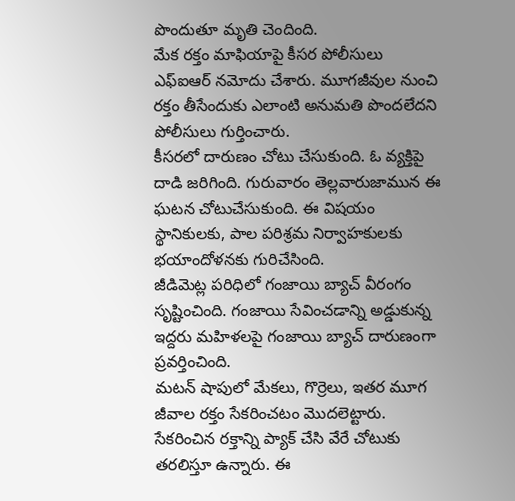పొందుతూ మృతి చెందింది.
మేక రక్తం మాఫియాపై కీసర పోలీసులు ఎఫ్ఐఆర్ నమోదు చేశారు. మూగజీవుల నుంచి రక్తం తీసేందుకు ఎలాంటి అనుమతి పొందలేదని పోలీసులు గుర్తించారు.
కీసరలో దారుణం చోటు చేసుకుంది. ఓ వ్యక్తిపై దాడి జరిగింది. గురువారం తెల్లవారుజామున ఈ ఘటన చోటుచేసుకుంది. ఈ విషయం స్థానికులకు, పాల పరిశ్రమ నిర్వాహకులకు భయాందోళనకు గురిచేసింది.
జీడిమెట్ల పరిధిలో గంజాయి బ్యాచ్ వీరంగం సృష్టించింది. గంజాయి సేవించడాన్ని అడ్డుకున్న ఇద్దరు మహిళలపై గంజాయి బ్యాచ్ దారుణంగా ప్రవర్తించింది.
మటన్ షాపులో మేకలు, గొర్రెలు, ఇతర మూగ జీవాల రక్తం సేకరించటం మొదలెట్టారు. సేకరించిన రక్తాన్ని ప్యాక్ చేసి వేరే చోటుకు తరలిస్తూ ఉన్నారు. ఈ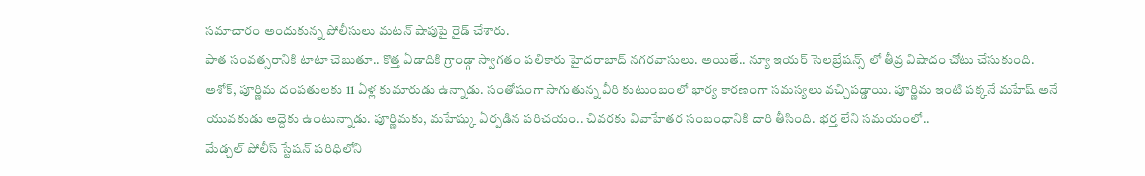సమాచారం అందుకున్న పోలీసులు మటన్ షాపుపై రైడ్ చేశారు.
పాత సంవత్సరానికి టాటా చెబుతూ.. కొత్త ఏడాదికి గ్రాండ్గా స్వాగతం పలికారు హైదరాబాద్ నగరవాసులు. అయితే.. న్యూ ఇయర్ సెలబ్రేషన్స్ లో తీవ్ర విషాదం చోటు చేసుకుంది.
అశోక్, పూర్ణిమ దంపతులకు 11 ఏళ్ల కుమారుడు ఉన్నాడు. సంతోషంగా సాగుతున్న వీరి కుటుంబంలో భార్య కారణంగా సమస్యలు వచ్చిపడ్డాయి. పూర్ణిమ ఇంటి పక్కనే మహేష్ అనే యువకుడు అద్దెకు ఉంటున్నాడు. పూర్ణిమకు, మహేష్కు ఏర్పడిన పరిచయం.. చివరకు వివాహేతర సంబంధానికి దారి తీసింది. భర్త లేని సమయంలో..
మేడ్చల్ పోలీస్ స్టేషన్ పరిధిలోని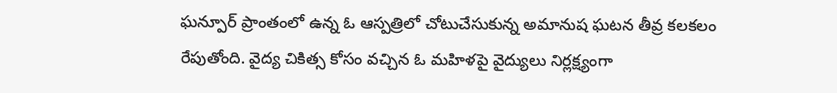ఘన్పూర్ ప్రాంతంలో ఉన్న ఓ ఆస్పత్రిలో చోటుచేసుకున్న అమానుష ఘటన తీవ్ర కలకలం రేపుతోంది. వైద్య చికిత్స కోసం వచ్చిన ఓ మహిళపై వైద్యులు నిర్లక్ష్యంగా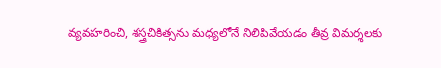వ్యవహరించి, శస్త్రచికిత్సను మధ్యలోనే నిలిపివేయడం తీవ్ర విమర్శలకు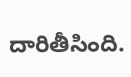దారితీసింది.